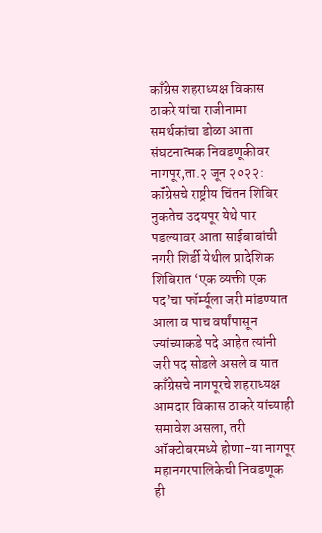काँग्रेस शहराध्यक्ष विकास ठाकरे यांचा राजीनामा
समर्थकांचा डोळा आता संघटनात्मक निवडणूकीवर
नागपूर,ता.२ जून २०२२: कॉंग्रेसचे राष्ट्रीय चिंतन शिबिर नुकतेच उदयपूर येथे पार पडल्यावर आता साईबाबांची नगरी शिर्डी येथील प्रादेशिक शिबिरात ‘एक व्यक्ती एक पद’चा फॉर्म्यूला जरी मांडण्यात आला व पाच वर्षांपासून ज्यांच्याकडे पदे आहेत त्यांनी जरी पद सोडले असले व यात काँग्रेसचे नागपूरचे शहराध्यक्ष आमदार विकास ठाकरे यांच्याही समावेश असला, तरी ऑक्टोबरमध्ये होणा-या नागपूर महानगरपालिकेची निवडणूक ही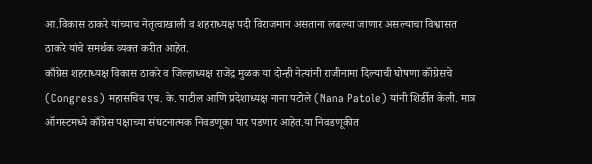आ.विकास ठाकरे यांच्याच नेतृत्वाखाली व शहराध्यक्ष पदी विराजमान असताना लढल्या जाणार असल्याचा विश्वासत ठाकरे यांचे समर्थक व्यक्त करीत आहेत.
काँग्रेस शहराध्यक्ष विकास ठाकरे व जिल्हाध्यक्ष राजेंद्र मुळक या दोन्ही नेत्यांनी राजीनामा दिल्याची घोषणा कॉंग्रेसचे (Congress) महासचिव एच. के. पाटील आणि प्रदेशाध्यक्ष नाना पटोले (Nana Patole) यांनी शिर्डीत केली. मात्र ऑगस्टमध्ये काँग्रेस पक्षाच्या संघटनात्मक निवडणूका पार पडणार आहेत.या निवडणूकीत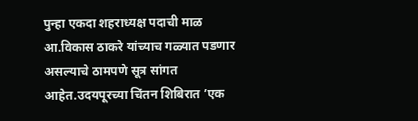पुन्हा एकदा शहराध्यक्ष पदाची माळ आ.विकास ठाकरे यांच्याच गळ्यात पडणार असल्याचे ठामपणे सूत्र सांगत आहेत.उदयपूरच्या चिंतन शिबिरात ’एक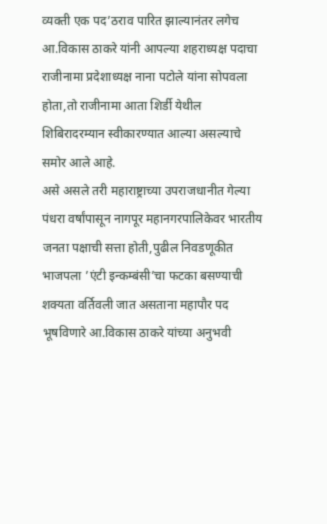व्यक्ती एक पद’ठराव पारित झाल्यानंतर लगेच आ.विकास ठाकरे यांनी आपल्या शहराध्यक्ष पदाचा राजीनामा प्रदेशाध्यक्ष नाना पटोले यांना सोपवला होता,तो राजीनामा आता शिर्डी येथील शिबिरादरम्यान स्वीकारण्यात आल्या असल्याचे समोर आले आहे.
असे असले तरी महाराष्ट्राच्या उपराजधानीत गेल्या पंधरा वर्षांपासून नागपूर महानगरपालिकेवर भारतीय जनता पक्षाची सत्ता होती,पुढील निवडणूकीत भाजपला ’एंटी इन्कम्बंसी’चा फटका बसण्याची शक्यता वर्तिवली जात असताना महापौर पद भूषविणारे आ.विकास ठाकरे यांच्या अनुभवी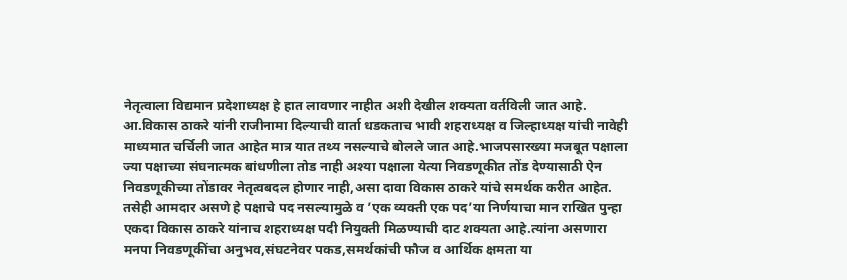नेतृत्वाला विद्यमान प्रदेशाध्यक्ष हे हात लावणार नाहीत अशी देखील शक्यता वर्तविली जात आहे.
आ.विकास ठाकरे यांनी राजीनामा दिल्याची वार्ता धडकताच भावी शहराध्यक्ष व जिल्हाध्यक्ष यांची नावेही माध्यमात चर्चिली जात आहेत मात्र यात तथ्य नसल्याचे बोलले जात आहे.भाजपसारख्या मजबूत पक्षाला ज्या पक्षाच्या संघनात्मक बांधणीला तोड नाही अश्या पक्षाला येत्या निवडणूकीत तोंड देण्यासाठी ऐन निवडणूकीच्या तोंडावर नेतृत्वबदल होणार नाही,असा दावा विकास ठाकरे यांचे समर्थक करीत आहेत.
तसेही आमदार असणे हे पक्षाचे पद नसल्यामुळे व ’एक व्यक्ती एक पद’या निर्णयाचा मान राखित पुन्हा एकदा विकास ठाकरे यांनाच शहराध्यक्ष पदी नियुक्ती मिळण्याची दाट शक्यता आहे.त्यांना असणारा मनपा निवडणूकींचा अनुभव,संघटनेवर पकड,समर्थकांची फौज व आर्थिक क्षमता या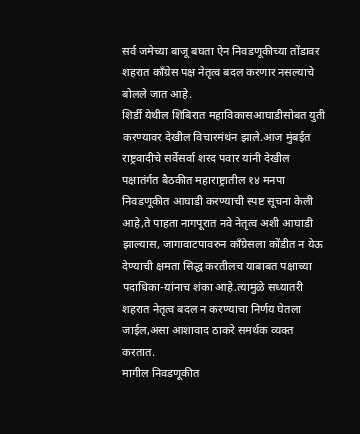सर्व जमेच्या बाजू बघता ऐन निवडणूकीच्या तोंडावर शहरात काँग्रेस पक्ष नेतृत्व बदल करणार नसल्याचे बोलले जात आहे.
शिर्डी येथील शिबिरात महाविकासआघाडीसोबत युती करण्यावर देखील विचारमंथंन झाले.आज मुंबईत राष्ट्रवादीचे सर्वेसर्वा शरद पवार यांनी देखील पक्षातंर्गत बैठकीत महाराष्ट्रातील १४ मनपा निवडणूकीत आघाडी करण्याची स्पष्ट सूचना केली आहे,ते पाहता नागपूरात नवे नेतृत्व अशी आघाडी झाल्यास, जागावाटपावरुन काँग्रेसला कोंडीत न येऊ देण्याची क्षमता सिद्ध करतीलच याबाबत पक्षाच्या पदाधिका-यांनाच शंका आहे.त्यामुळे सध्यातरी शहरात नेतृत्व बदल न करण्याचा निर्णय घेतला जाईल,असा आशावाद ठाकरे समर्थक व्यक्त करतात.
मागील निवडणूकीत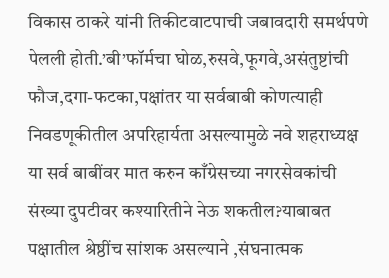विकास ठाकरे यांनी तिकीटवाटपाची जबावदारी समर्थपणे पेलली होती.’बी’फॉर्मचा घोळ,रुसवे,फूगवे,असंतुष्टांची फौज,दगा-फटका,पक्षांतर या सर्वबाबी कोणत्याही निवडणूकीतील अपरिहार्यता असल्यामुळे नवे शहराध्यक्ष या सर्व बाबींवर मात करुन काँग्रेसच्या नगरसेवकांची संख्या दुपटीवर कश्यारितीने नेऊ शकतील?याबाबत पक्षातील श्रेष्ठींच सांशक असल्याने ,संघनात्मक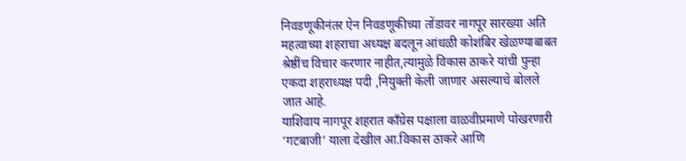निवडणूकीनंतर ऐन निवडणूकीच्या तोंडावर नागपूर सारख्या अति महत्वाच्या शहराचा अध्यक्ष बदलून आंधळी कोशंबिर खेळण्याबाबत श्रेष्ठींच विचार करणार नाहीत,त्यामुळे विकास ठाकरे यांची पुन्हा एकदा शहराध्यक्ष पदी ,नियुक्ती केली जाणार असल्याचे बोलले जात आहे.
याशिवाय नागपूर शहरात काँग्रेस पक्षाला वाळवीप्रमाणे पोखरणारी ‘गटबाजी’ याला देखील आ.विकास ठाकरे आणि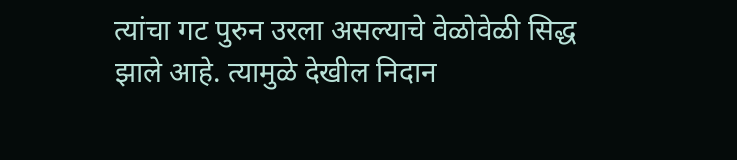त्यांचा गट पुरुन उरला असल्याचे वेळोवेळी सिद्ध झाले आहे. त्यामुळे देखील निदान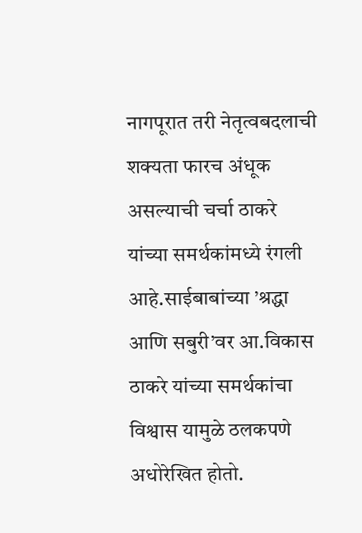नागपूरात तरी नेतृत्वबदलाची शक्यता फारच अंधूक असल्याची चर्चा ठाकरे यांच्या समर्थकांमध्ये रंगली आहे.साईबाबांच्या ’श्रद्धा आणि सबुरी’वर आ.विकास ठाकरे यांच्या समर्थकांचा विश्वास यामुळे ठलकपणे अधोरेखित होतो.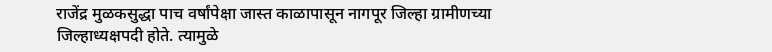राजेंद्र मुळकसुद्धा पाच वर्षांपेक्षा जास्त काळापासून नागपूर जिल्हा ग्रामीणच्या जिल्हाध्यक्षपदी होते. त्यामुळे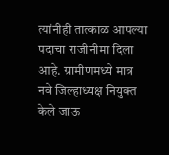त्यांनीही तात्काळ आपल्या पदाचा राजीनीमा दिला आहे. ग्रामीणमध्ये मात्र नवे जिल्हाध्यक्ष नियुक्त केले जाऊ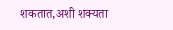शकतात,अशी शक्यता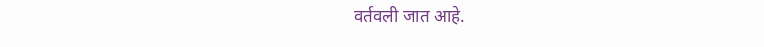वर्तवली जात आहे.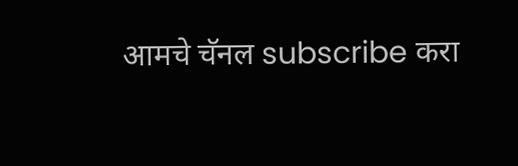आमचे चॅनल subscribe करा